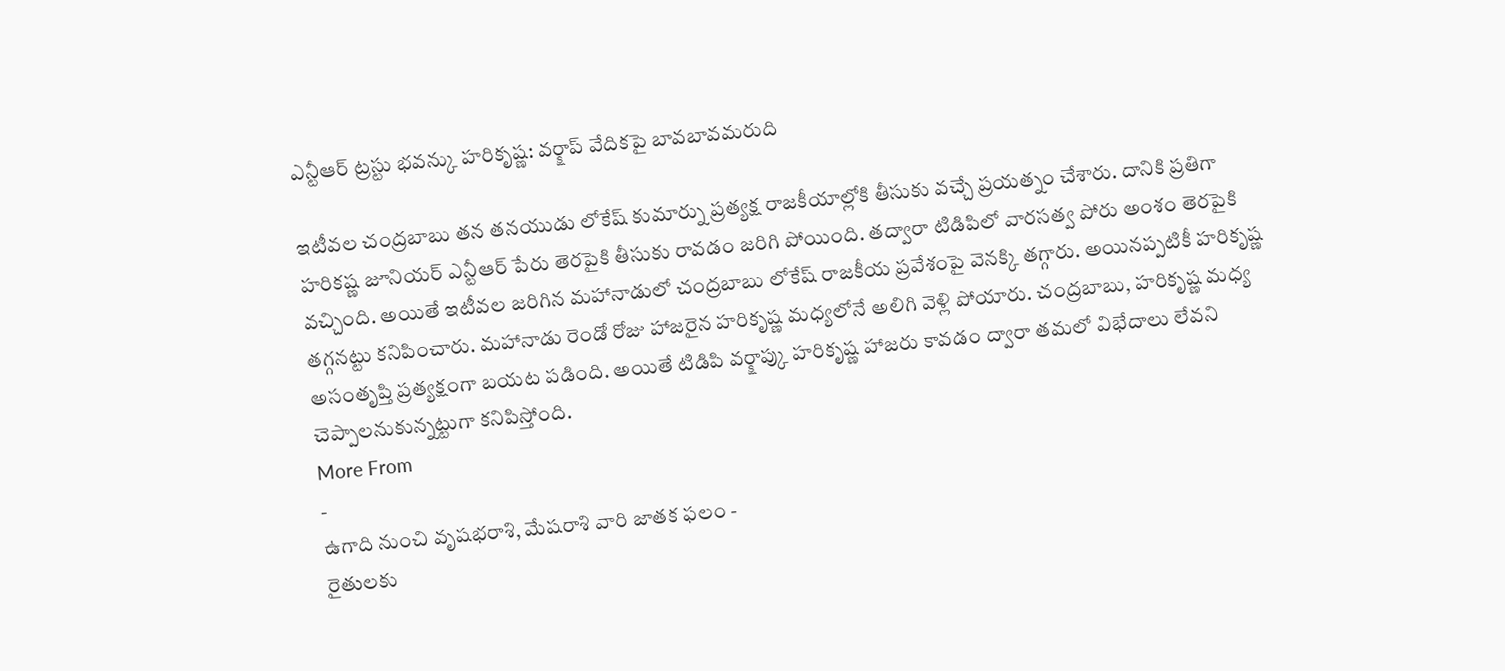ఎన్టీఆర్ ట్రస్టు భవన్కు హరికృష్ణ: వర్క్షాప్ వేదికపై బావబావమరుది

ఇటీవల చంద్రబాబు తన తనయుడు లోకేష్ కుమార్ను ప్రత్యక్ష రాజకీయాల్లోకి తీసుకు వచ్చే ప్రయత్నం చేశారు. దానికి ప్రతిగా హరికష్ణ జూనియర్ ఎన్టీఆర్ పేరు తెరపైకి తీసుకు రావడం జరిగి పోయింది. తద్వారా టిడిపిలో వారసత్వ పోరు అంశం తెరపైకి వచ్చింది. అయితే ఇటీవల జరిగిన మహానాడులో చంద్రబాబు లోకేష్ రాజకీయ ప్రవేశంపై వెనక్కి తగ్గారు. అయినప్పటికీ హరికృష్ణ తగ్గనట్టు కనిపించారు. మహానాడు రెండో రోజు హాజరైన హరికృష్ణ మధ్యలోనే అలిగి వెళ్లి పోయారు. చంద్రబాబు, హరికృష్ణ మధ్య అసంతృప్తి ప్రత్యక్షంగా బయట పడింది. అయితే టిడిపి వర్క్షాప్కు హరికృష్ణ హాజరు కావడం ద్వారా తమలో విభేదాలు లేవని చెప్పాలనుకున్నట్టుగా కనిపిస్తోంది.
More From
-
ఉగాది నుంచి వృషభరాశి, మేషరాశి వారి జాతక ఫలం -
రైతులకు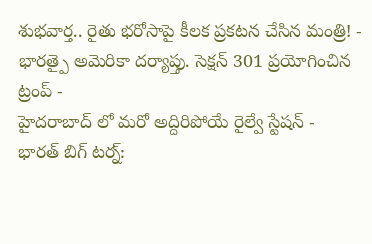శుభవార్త.. రైతు భరోసాపై కీలక ప్రకటన చేసిన మంత్రి! -
భారత్పై అమెరికా దర్యాప్తు. సెక్షన్ 301 ప్రయోగించిన ట్రంప్ -
హైదరాబాద్ లో మరో అద్దిరిపోయే రైల్వే స్టేషన్ -
భారత్ బిగ్ టర్న్: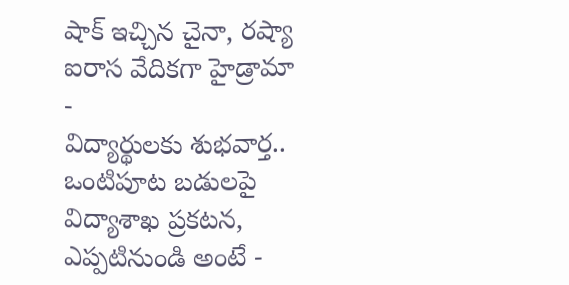షాక్ ఇచ్చిన చైనా, రష్యా ఐరాస వేదికగా హైడ్రామా -
విద్యార్థులకు శుభవార్త.. ఒంటిపూట బడులపై విద్యాశాఖ ప్రకటన, ఎప్పటినుండి అంటే -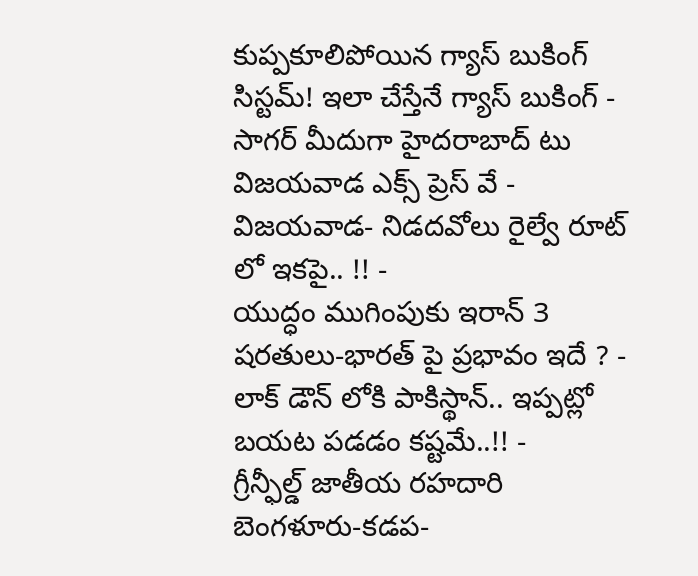కుప్పకూలిపోయిన గ్యాస్ బుకింగ్ సిస్టమ్! ఇలా చేస్తేనే గ్యాస్ బుకింగ్ -
సాగర్ మీదుగా హైదరాబాద్ టు విజయవాడ ఎక్స్ ప్రెస్ వే -
విజయవాడ- నిడదవోలు రైల్వే రూట్ లో ఇకపై.. !! -
యుద్ధం ముగింపుకు ఇరాన్ 3 షరతులు-భారత్ పై ప్రభావం ఇదే ? -
లాక్ డౌన్ లోకి పాకిస్థాన్.. ఇప్పట్లో బయట పడడం కష్టమే..!! -
గ్రీన్ఫీల్డ్ జాతీయ రహదారి బెంగళూరు-కడప-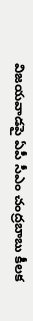విజయవాడపై ఏపీ సీఎం చంద్రబాబు కీలక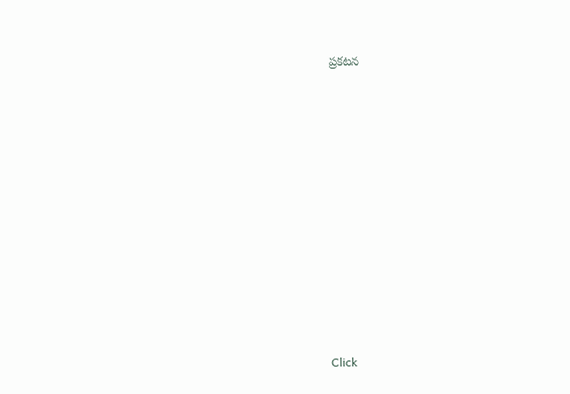ప్రకటన












Click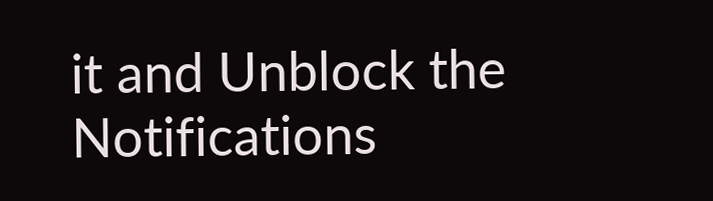it and Unblock the Notifications